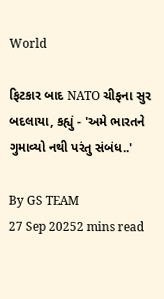World

ફિટકાર બાદ NATO ચીફના સુર બદલાયા, કહ્યું - 'અમે ભારતને ગુમાવ્યો નથી પરંતુ સંબંધ..'

By GS TEAM
27 Sep 20252 mins read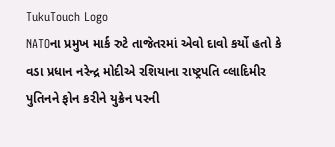TukuTouch Logo
NATOના પ્રમુખ માર્ક રુટે તાજેતરમાં એવો દાવો કર્યો હતો કે વડા પ્રધાન નરેન્દ્ર મોદીએ રશિયાના રાષ્ટ્રપતિ વ્લાદિમીર પુતિનને ફોન કરીને યુક્રેન પરની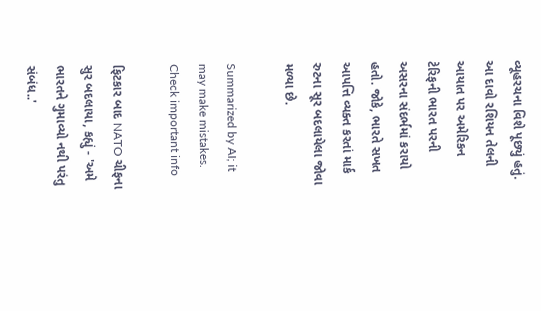વ્યૂહરચના વિશે પૂછ્યું હતું. આ દાવો રશિયન તેલની આયાત પર અમેરિકન ટેરિફની ભારત પરની અસરના સંદર્ભમાં કરાયો હતો. જોકે, ભારતે સખત આપત્તિ વ્યક્ત કરતાં માર્ક રુટના સૂર બદલાયેલા જોવા મળ્યા છે.

Summarized by AI; it may make mistakes. Check important info

ફિટકાર બાદ NATO ચીફના સુર બદલાયા, કહ્યું - 'અમે ભારતને ગુમાવ્યો નથી પરંતુ સંબંધ..'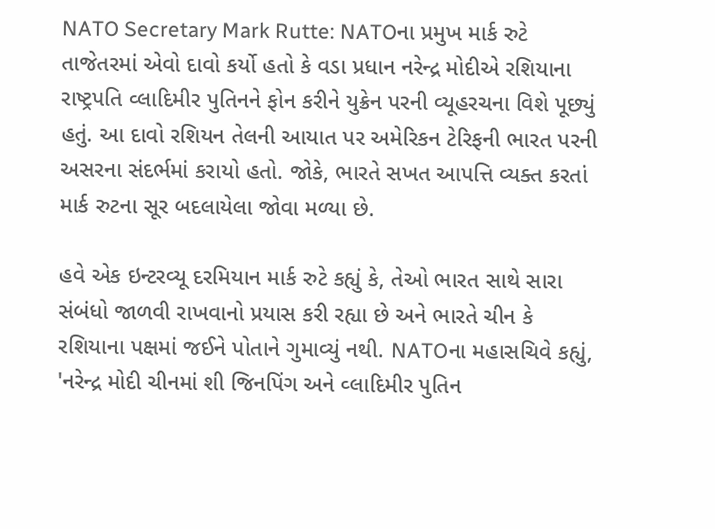NATO Secretary Mark Rutte: NATOના પ્રમુખ માર્ક રુટે તાજેતરમાં એવો દાવો કર્યો હતો કે વડા પ્રધાન નરેન્દ્ર મોદીએ રશિયાના રાષ્ટ્રપતિ વ્લાદિમીર પુતિનને ફોન કરીને યુક્રેન પરની વ્યૂહરચના વિશે પૂછ્યું હતું. આ દાવો રશિયન તેલની આયાત પર અમેરિકન ટેરિફની ભારત પરની અસરના સંદર્ભમાં કરાયો હતો. જોકે, ભારતે સખત આપત્તિ વ્યક્ત કરતાં માર્ક રુટના સૂર બદલાયેલા જોવા મળ્યા છે.

હવે એક ઇન્ટરવ્યૂ દરમિયાન માર્ક રુટે કહ્યું કે, તેઓ ભારત સાથે સારા સંબંધો જાળવી રાખવાનો પ્રયાસ કરી રહ્યા છે અને ભારતે ચીન કે રશિયાના પક્ષમાં જઈને પોતાને ગુમાવ્યું નથી. NATOના મહાસચિવે કહ્યું, 'નરેન્દ્ર મોદી ચીનમાં શી જિનપિંગ અને વ્લાદિમીર પુતિન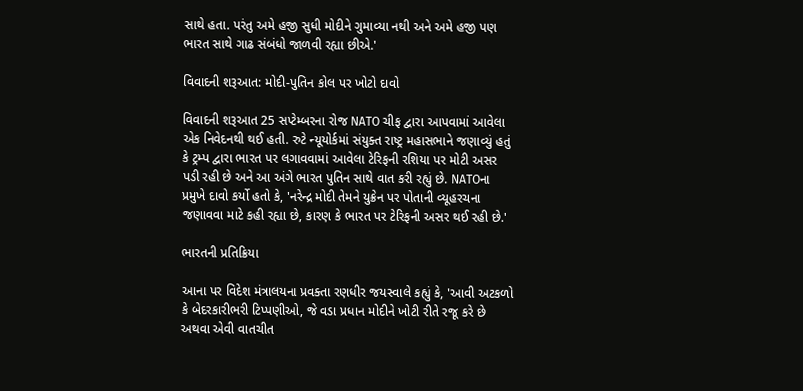સાથે હતા. પરંતુ અમે હજી સુધી મોદીને ગુમાવ્યા નથી અને અમે હજી પણ ભારત સાથે ગાઢ સંબંધો જાળવી રહ્યા છીએ.'

વિવાદની શરૂઆત: મોદી-પુતિન કોલ પર ખોટો દાવો

વિવાદની શરૂઆત 25 સપ્ટેમ્બરના રોજ NATO ચીફ દ્વારા આપવામાં આવેલા એક નિવેદનથી થઈ હતી. રુટે ન્યૂયોર્કમાં સંયુક્ત રાષ્ટ્ર મહાસભાને જણાવ્યું હતું કે ટ્રમ્પ દ્વારા ભારત પર લગાવવામાં આવેલા ટેરિફની રશિયા પર મોટી અસર પડી રહી છે અને આ અંગે ભારત પુતિન સાથે વાત કરી રહ્યું છે. NATOના પ્રમુખે દાવો કર્યો હતો કે, 'નરેન્દ્ર મોદી તેમને યુક્રેન પર પોતાની વ્યૂહરચના જણાવવા માટે કહી રહ્યા છે, કારણ કે ભારત પર ટેરિફની અસર થઈ રહી છે.'

ભારતની પ્રતિક્રિયા

આના પર વિદેશ મંત્રાલયના પ્રવક્તા રણધીર જયસ્વાલે કહ્યું કે, 'આવી અટકળો કે બેદરકારીભરી ટિપ્પણીઓ, જે વડા પ્રધાન મોદીને ખોટી રીતે રજૂ કરે છે અથવા એવી વાતચીત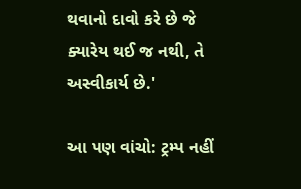થવાનો દાવો કરે છે જે ક્યારેય થઈ જ નથી, તે અસ્વીકાર્ય છે.'

આ પણ વાંચો: ટ્રમ્પ નહીં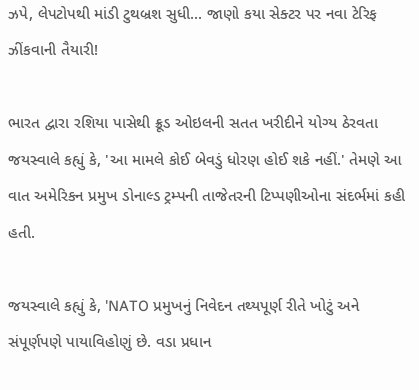ઝપે, લેપટોપથી માંડી ટુથબ્રશ સુધી... જાણો કયા સેક્ટર પર નવા ટેરિફ ઝીંકવાની તૈયારી!

ભારત દ્વારા રશિયા પાસેથી ક્રૂડ ઓઇલની સતત ખરીદીને યોગ્ય ઠેરવતા જયસ્વાલે કહ્યું કે, 'આ મામલે કોઈ બેવડું ધોરણ હોઈ શકે નહીં.' તેમણે આ વાત અમેરિકન પ્રમુખ ડોનાલ્ડ ટ્રમ્પની તાજેતરની ટિપ્પણીઓના સંદર્ભમાં કહી હતી.

જયસ્વાલે કહ્યું કે, 'NATO પ્રમુખનું નિવેદન તથ્યપૂર્ણ રીતે ખોટું અને સંપૂર્ણપણે પાયાવિહોણું છે. વડા પ્રધાન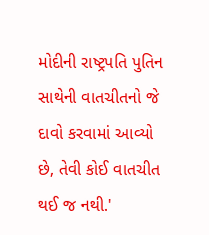મોદીની રાષ્ટ્રપતિ પુતિન સાથેની વાતચીતનો જે દાવો કરવામાં આવ્યો છે, તેવી કોઈ વાતચીત થઈ જ નથી.'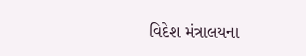વિદેશ મંત્રાલયના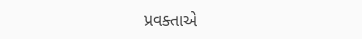પ્રવક્તાએ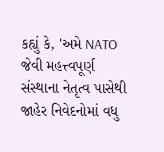કહ્યું કે, 'અમે NATO જેવી મહત્ત્વપૂર્ણ સંસ્થાના નેતૃત્વ પાસેથી જાહેર નિવેદનોમાં વધુ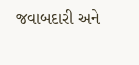જવાબદારી અને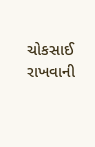ચોકસાઈ રાખવાની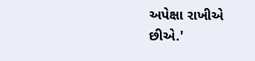અપેક્ષા રાખીએ છીએ.'